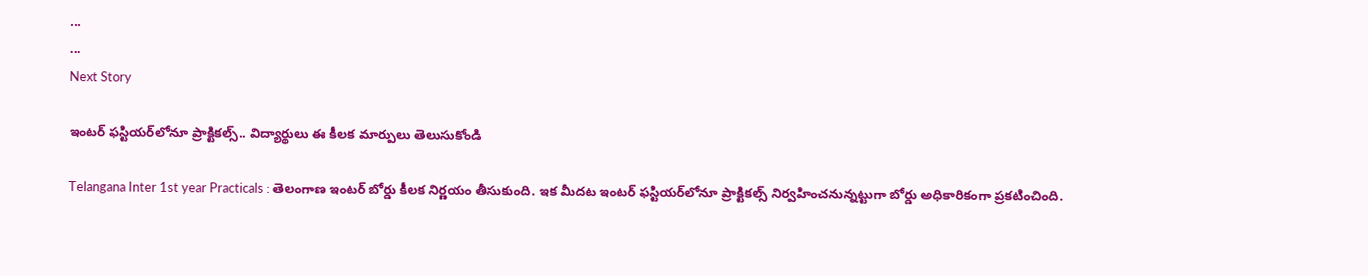...
...
Next Story

ఇంటర్ ఫస్టియర్‌లోనూ ప్రాక్టికల్స్.. విద్యార్థులు ఈ కీలక మార్పులు తెలుసుకోండి

Telangana Inter 1st year Practicals : తెలంగాణ ఇంటర్ బోర్డు కీలక నిర్ణయం తీసుకుంది. ఇక మీదట ఇంటర్ ఫస్టియర్‌లోనూ ప్రాక్టికల్స్ నిర్వహించనున్నట్టుగా బోర్డు అధికారికంగా ప్రకటించింది.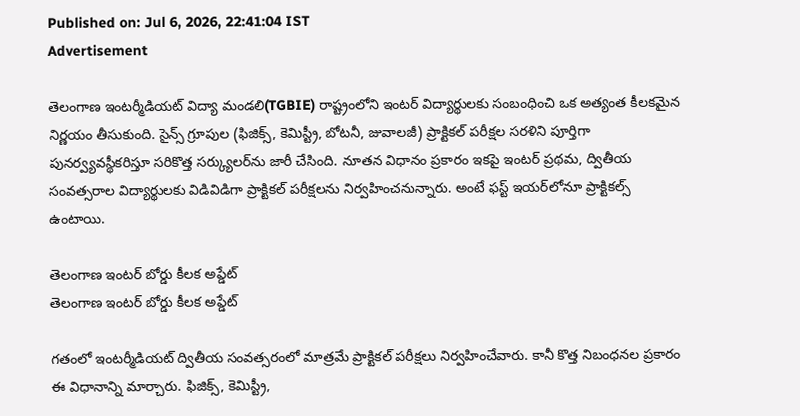Published on: Jul 6, 2026, 22:41:04 IST
Advertisement

తెలంగాణ ఇంటర్మీడియట్ విద్యా మండలి(TGBIE) రాష్ట్రంలోని ఇంటర్ విద్యార్థులకు సంబంధించి ఒక అత్యంత కీలకమైన నిర్ణయం తీసుకుంది. సైన్స్ గ్రూపుల (ఫిజిక్స్, కెమిస్ట్రీ, బోటనీ, జువాలజీ) ప్రాక్టికల్ పరీక్షల సరళిని పూర్తిగా పునర్వ్యవస్థీకరిస్తూ సరికొత్త సర్క్యులర్‌ను జారీ చేసింది. నూతన విధానం ప్రకారం ఇకపై ఇంటర్ ప్రథమ, ద్వితీయ సంవత్సరాల విద్యార్థులకు విడివిడిగా ప్రాక్టికల్ పరీక్షలను నిర్వహించనున్నారు. అంటే ఫస్ట్ ఇయర్‌లోనూ ప్రాక్టికల్స్ ఉంటాయి.

తెలంగాణ ఇంటర్ బోర్డు కీలక అప్డేట్
తెలంగాణ ఇంటర్ బోర్డు కీలక అప్డేట్

గతంలో ఇంటర్మీడియట్ ద్వితీయ సంవత్సరంలో మాత్రమే ప్రాక్టికల్ పరీక్షలు నిర్వహించేవారు. కానీ కొత్త నిబంధనల ప్రకారం ఈ విధానాన్ని మార్చారు. ఫిజిక్స్, కెమిస్ట్రీ,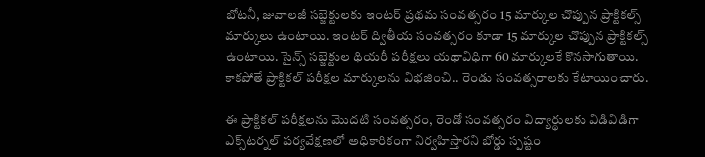బోటనీ, జువాలజీ సబ్జెక్టులకు ఇంటర్ ప్రథమ సంవత్సరం 15 మార్కుల చొప్పున ప్రాక్టికల్స్ మార్కులు ఉంటాయి. ఇంటర్ ద్వితీయ సంవత్సరం కూడా 15 మార్కుల చొప్పున ప్రాక్టికల్స్ ఉంటాయి. సైన్స్ సబ్జెక్టుల థియరీ పరీక్షలు యథావిధిగా 60 మార్కులకే కొనసాగుతాయి. కాకపోతే ప్రాక్టికల్ పరీక్షల మార్కులను విభజించి.. రెండు సంవత్సరాలకు కేటాయించారు.

ఈ ప్రాక్టికల్ పరీక్షలను మొదటి సంవత్సరం, రెండో సంవత్సరం విద్యార్థులకు విడివిడిగా ఎక్స్‌టర్నల్ పర్యవేక్షణలో అధికారికంగా నిర్వహిస్తారని బోర్డు స్పష్టం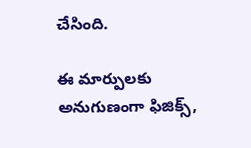చేసింది.

ఈ మార్పులకు అనుగుణంగా ఫిజిక్స్,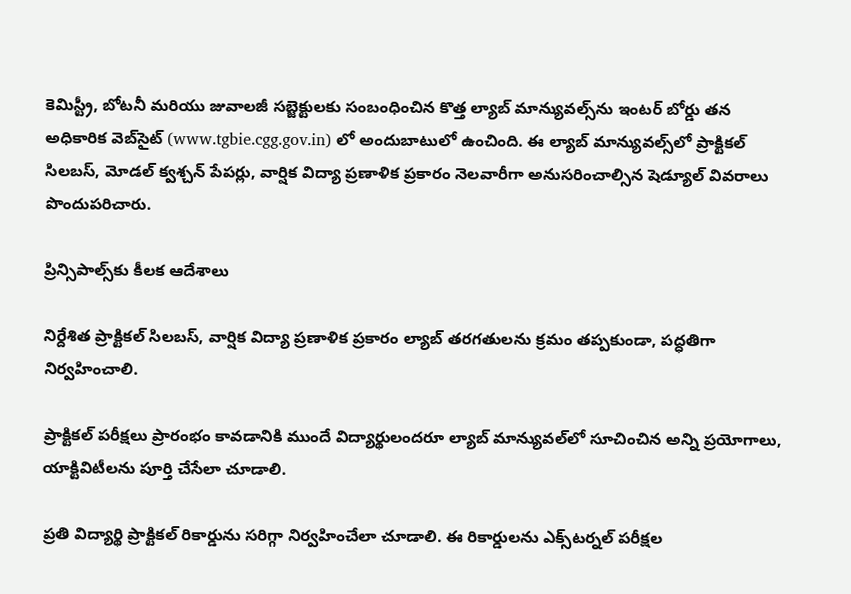కెమిస్ట్రీ, బోటనీ మరియు జువాలజీ సబ్జెక్టులకు సంబంధించిన కొత్త ల్యాబ్ మాన్యువల్స్‌ను ఇంటర్ బోర్డు తన అధికారిక వెబ్‌సైట్ (www.tgbie.cgg.gov.in) లో అందుబాటులో ఉంచింది. ఈ ల్యాబ్ మాన్యువల్స్‌లో ప్రాక్టికల్ సిలబస్, మోడల్ క్వశ్చన్ పేపర్లు, వార్షిక విద్యా ప్రణాళిక ప్రకారం నెలవారీగా అనుసరించాల్సిన షెడ్యూల్ వివరాలు పొందుపరిచారు.

ప్రిన్సిపాల్స్‌కు కీలక ఆదేశాలు

నిర్దేశిత ప్రాక్టికల్ సిలబస్, వార్షిక విద్యా ప్రణాళిక ప్రకారం ల్యాబ్ తరగతులను క్రమం తప్పకుండా, పద్ధతిగా నిర్వహించాలి.

ప్రాక్టికల్ పరీక్షలు ప్రారంభం కావడానికి ముందే విద్యార్థులందరూ ల్యాబ్ మాన్యువల్‌లో సూచించిన అన్ని ప్రయోగాలు, యాక్టివిటీలను పూర్తి చేసేలా చూడాలి.

ప్రతి విద్యార్థి ప్రాక్టికల్ రికార్డును సరిగ్గా నిర్వహించేలా చూడాలి. ఈ రికార్డులను ఎక్స్‌టర్నల్ పరీక్షల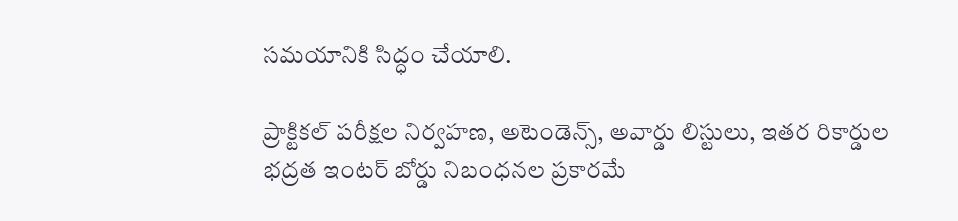సమయానికి సిద్ధం చేయాలి.

ప్రాక్టికల్ పరీక్షల నిర్వహణ, అటెండెన్స్, అవార్డు లిస్టులు, ఇతర రికార్డుల భద్రత ఇంటర్ బోర్డు నిబంధనల ప్రకారమే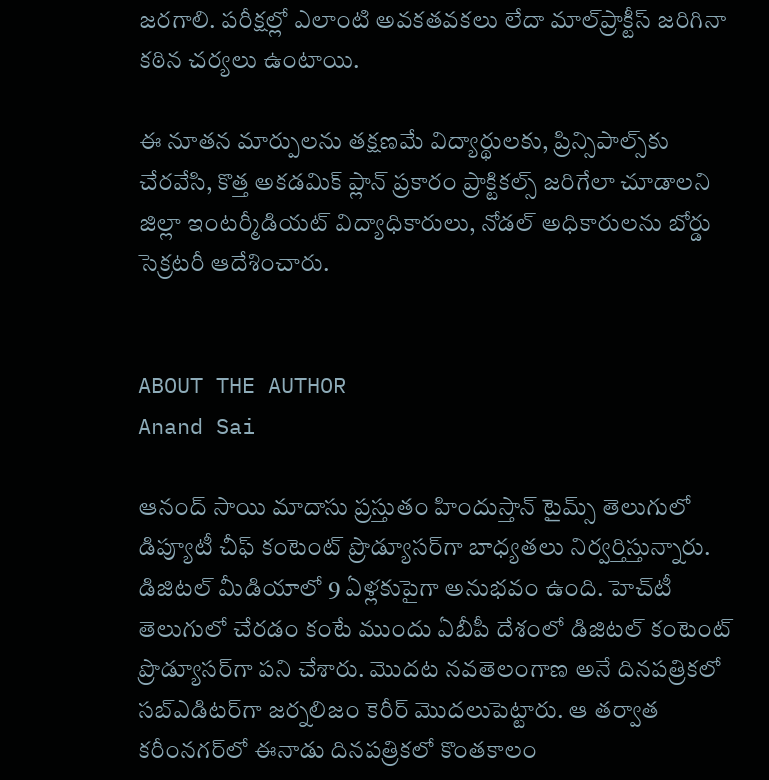జరగాలి. పరీక్షల్లో ఎలాంటి అవకతవకలు లేదా మాల్‌ప్రాక్టీస్ జరిగినా కఠిన చర్యలు ఉంటాయి.

ఈ నూతన మార్పులను తక్షణమే విద్యార్థులకు, ప్రిన్సిపాల్స్‌కు చేరవేసి, కొత్త అకడమిక్ ప్లాన్ ప్రకారం ప్రాక్టికల్స్ జరిగేలా చూడాలని జిల్లా ఇంటర్మీడియట్ విద్యాధికారులు, నోడల్ అధికారులను బోర్డు సెక్రటరీ ఆదేశించారు.


ABOUT THE AUTHOR
Anand Sai

ఆనంద్ సాయి మాదాసు ప్రస్తుతం హిందుస్తాన్ టైమ్స్ తెలుగులో డిప్యూటీ చీఫ్ కంటెంట్ ప్రొడ్యూసర్‌గా బాధ్యతలు నిర్వర్తిస్తున్నారు. డిజిటల్ మీడియాలో 9 ఏళ్లకుపైగా అనుభవం ఉంది. హెచ్‌టీ తెలుగులో చేరడం కంటే ముందు ఏబీపీ దేశంలో డిజిటల్ కంటెంట్ ప్రొడ్యూసర్‌గా పని చేశారు. మెుదట నవతెలంగాణ అనే దినపత్రికలో సబ్ఎడిటర్‌గా జర్నలిజం కెరీర్ మెుదలుపెట్టారు. ఆ తర్వాత కరీంనగర్‌లో ఈనాడు దినపత్రికలో కొంతకాలం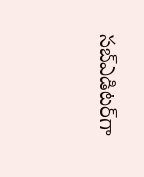సబ్‌ఎడిటర్‌గా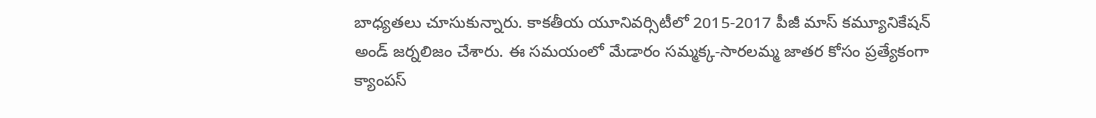బాధ్యతలు చూసుకున్నారు. కాకతీయ యూనివర్సిటీలో 2015-2017 పీజీ మాస్ కమ్యూనికేషన్ అండ్ జర్నలిజం చేశారు. ఈ సమయంలో మేడారం సమ్మక్క-సారలమ్మ జాతర కోసం ప్రత్యేకంగా క్యాంపస్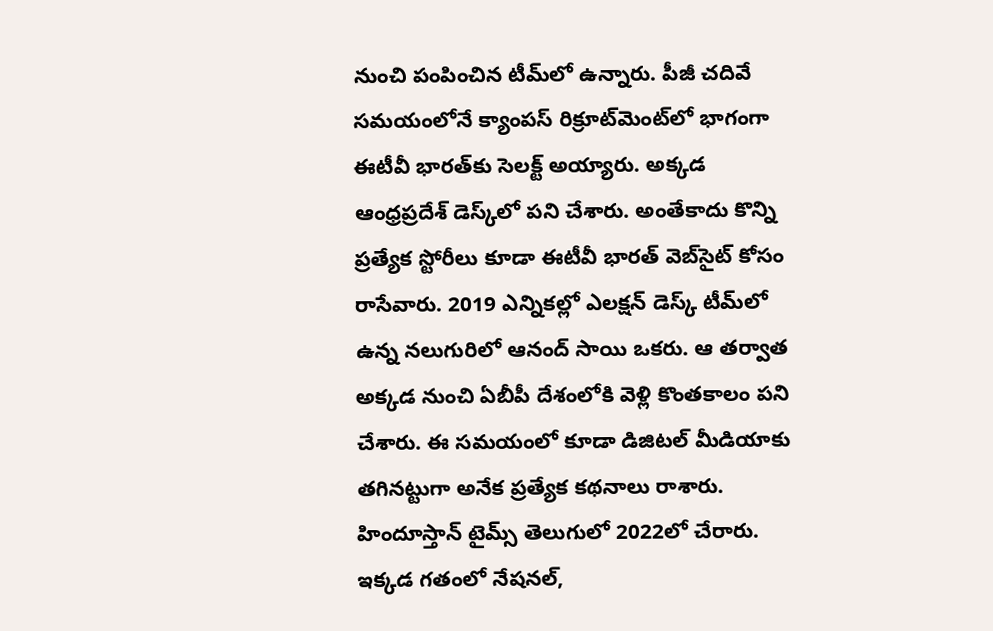నుంచి పంపించిన టీమ్‌లో ఉన్నారు. పీజీ చదివే సమయంలోనే క్యాంపస్ రిక్రూట్‌మెంట్‌లో భాగంగా ఈటీవీ భారత్‌కు సెలక్ట్ అయ్యారు. అక్కడ ఆంధ్రప్రదేశ్‌ డెస్క్‌లో పని చేశారు. అంతేకాదు కొన్ని ప్రత్యేక స్టోరీలు కూడా ఈటీవీ భారత్ వెబ్‌సైట్ కోసం రాసేవారు. 2019 ఎన్నికల్లో ఎలక్షన్ డెస్క్‌ టీమ్‌లో ఉన్న నలుగురిలో ఆనంద్ సాయి ఒకరు. ఆ తర్వాత అక్కడ నుంచి ఏబీపీ దేశంలోకి వెళ్లి కొంతకాలం పని చేశారు. ఈ సమయంలో కూడా డిజిటల్ మీడియాకు తగినట్టుగా అనేక ప్రత్యేక కథనాలు రాశారు. హిందూస్తాన్ టైమ్స్‌ తెలుగులో 2022లో చేరారు. ఇక్కడ గతంలో నేషనల్,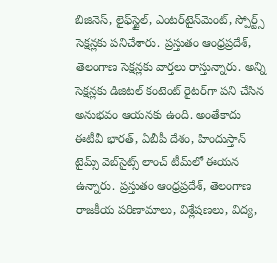బిజినెస్, లైఫ్‌స్టైల్, ఎంటర్‌టైన్‌మెంట్‌, స్పోర్ట్స్‌ సెక్షన్లకు పనిచేశారు. ప్రస్తుతం ఆంధ్రప్రదేశ్, తెలంగాణ సెక్షన్లకు వార్తలు రాస్తున్నారు. అన్ని సెక్షన్లకు డిజిటల్ కంటెంట్ రైటర్‌గా పని చేసిన అనుభవం ఆయనకు ఉంది. అంతేకాదు ఈటీవీ భారత్, ఏబీపీ దేశం, హిందుస్తాన్ టైమ్స్ వెబ్‌సైట్స్ లాంచ్ టీమ్‌లో ఈయన ఉన్నారు. ప్రస్తుతం ఆంధ్రప్రదేశ్, తెలంగాణ రాజకీయ పరిణామాలు, విశ్లేషణలు, విద్య,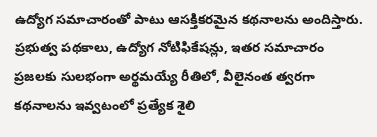ఉద్యోగ సమాచారంతో పాటు ఆసక్తికరమైన కథనాలను అందిస్తారు. ప్రభుత్వ పథకాలు, ఉద్యోగ నోటిఫికేషన్లు, ఇతర సమాచారం ప్రజలకు సులభంగా అర్థమయ్యే రీతిలో, వీలైనంత త్వరగా కథనాలను ఇవ్వటంలో ప్రత్యేక శైలి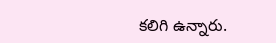కలిగి ఉన్నారు.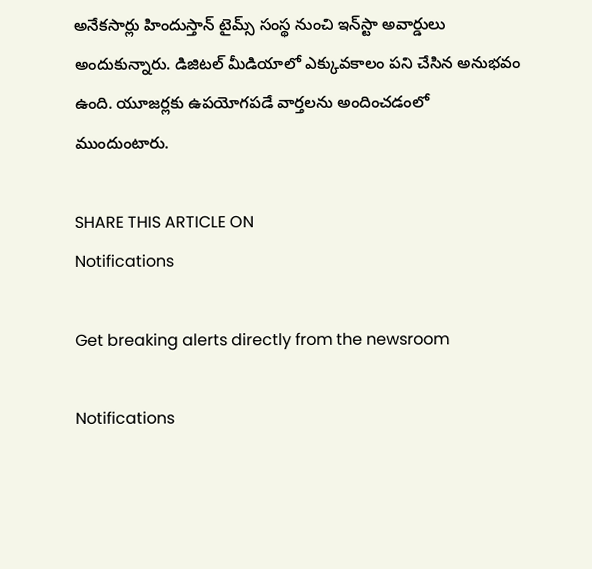అనేకసార్లు హిందుస్తాన్ టైమ్స్ సంస్థ నుంచి ఇన్‌స్టా అవార్డులు అందుకున్నారు. డిజిటల్ మీడియాలో ఎక్కువకాలం పని చేసిన అనుభవం ఉంది. యూజర్లకు ఉపయోగపడే వార్తలను అందించడంలో ముందుంటారు.

SHARE THIS ARTICLE ON
Notifications

Get breaking alerts directly from the newsroom

Notifications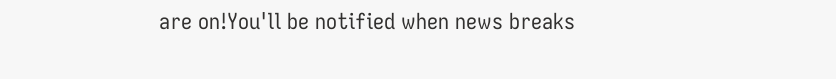are on!You'll be notified when news breaks